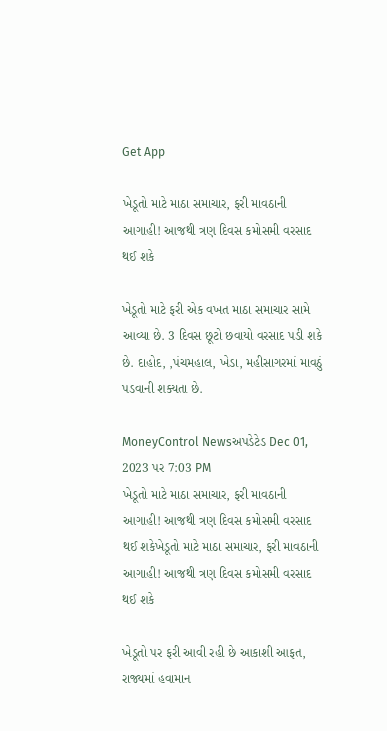Get App

ખેડૂતો માટે માઠા સમાચાર, ફરી માવઠાની આગાહી! આજથી ત્રણ દિવસ કમોસમી વરસાદ થઈ શકે

ખેડૂતો માટે ફરી એક વખત માઠા સમાચાર સામે આવ્યા છે. 3 દિવસ છૂટો છવાયો વરસાદ પડી શકે છે. દાહોદ, ,પંચમહાલ, ખેડા, મહીસાગરમાં માવઠું પડવાની શક્યતા છે.

MoneyControl Newsઅપડેટેડ Dec 01, 2023 પર 7:03 PM
ખેડૂતો માટે માઠા સમાચાર, ફરી માવઠાની આગાહી! આજથી ત્રણ દિવસ કમોસમી વરસાદ થઈ શકેખેડૂતો માટે માઠા સમાચાર, ફરી માવઠાની આગાહી! આજથી ત્રણ દિવસ કમોસમી વરસાદ થઈ શકે

ખેડૂતો પર ફરી આવી રહી છે આકાશી આફત, રાજ્યમાં હવામાન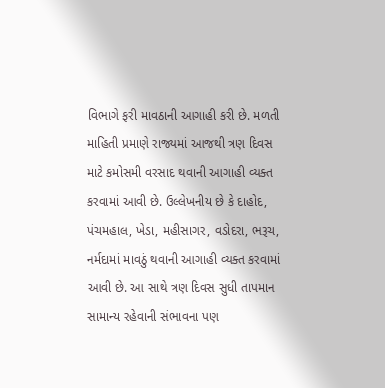વિભાગે ફરી માવઠાની આગાહી કરી છે. મળતી માહિતી પ્રમાણે રાજ્યમાં આજથી ત્રણ દિવસ માટે કમોસમી વરસાદ થવાની આગાહી વ્યક્ત કરવામાં આવી છે. ઉલ્લેખનીય છે કે દાહોદ, પંચમહાલ, ખેડા, મહીસાગર, વડોદરા, ભરૂચ, નર્મદામાં માવઠું થવાની આગાહી વ્યક્ત કરવામાં આવી છે. આ સાથે ત્રણ દિવસ સુધી તાપમાન સામાન્ય રહેવાની સંભાવના પણ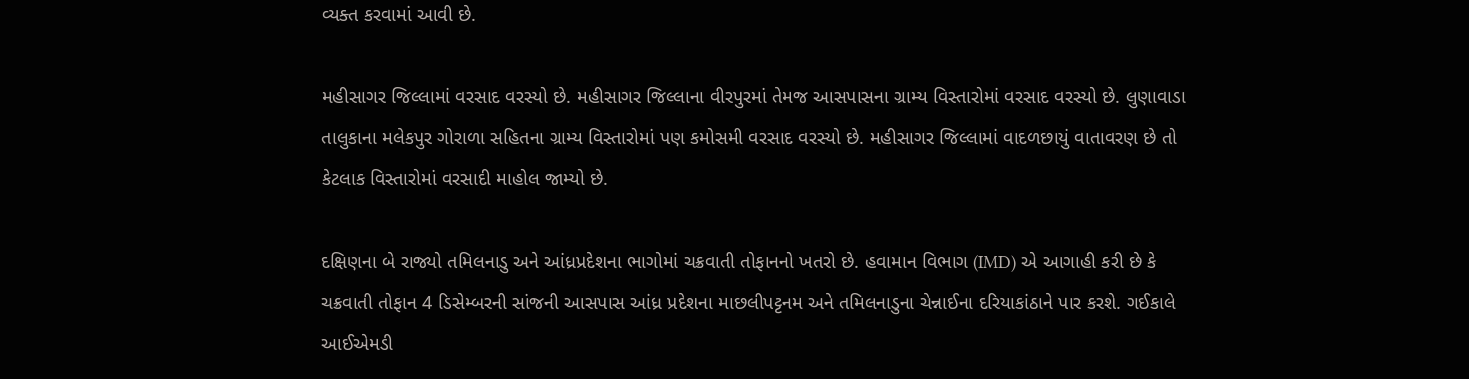વ્યક્ત કરવામાં આવી છે.

મહીસાગર જિલ્લામાં વરસાદ વરસ્યો છે. મહીસાગર જિલ્લાના વીરપુરમાં તેમજ આસપાસના ગ્રામ્ય વિસ્તારોમાં વરસાદ વરસ્યો છે. લુણાવાડા તાલુકાના મલેકપુર ગોરાળા સહિતના ગ્રામ્ય વિસ્તારોમાં પણ કમોસમી વરસાદ વરસ્યો છે. મહીસાગર જિલ્લામાં વાદળછાયું વાતાવરણ છે તો કેટલાક વિસ્તારોમાં વરસાદી માહોલ જામ્યો છે.

દક્ષિણના બે રાજ્યો તમિલનાડુ અને આંધ્રપ્રદેશના ભાગોમાં ચક્રવાતી તોફાનનો ખતરો છે. હવામાન વિભાગ (IMD) એ આગાહી કરી છે કે ચક્રવાતી તોફાન 4 ડિસેમ્બરની સાંજની આસપાસ આંધ્ર પ્રદેશના માછલીપટ્ટનમ અને તમિલનાડુના ચેન્નાઈના દરિયાકાંઠાને પાર કરશે. ગઈકાલે આઈએમડી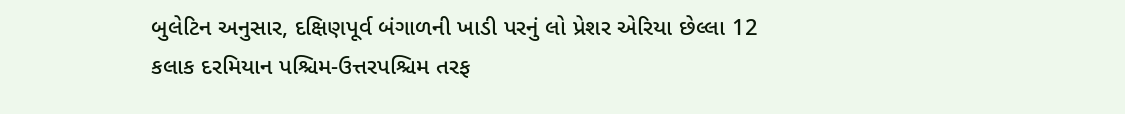બુલેટિન અનુસાર, દક્ષિણપૂર્વ બંગાળની ખાડી પરનું લો પ્રેશર એરિયા છેલ્લા 12 કલાક દરમિયાન પશ્ચિમ-ઉત્તરપશ્ચિમ તરફ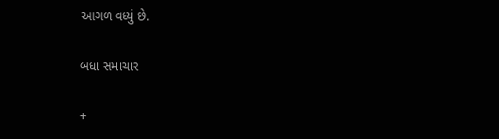આગળ વધ્યું છે.

બધા સમાચાર

+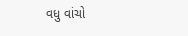વધુ વાંચો